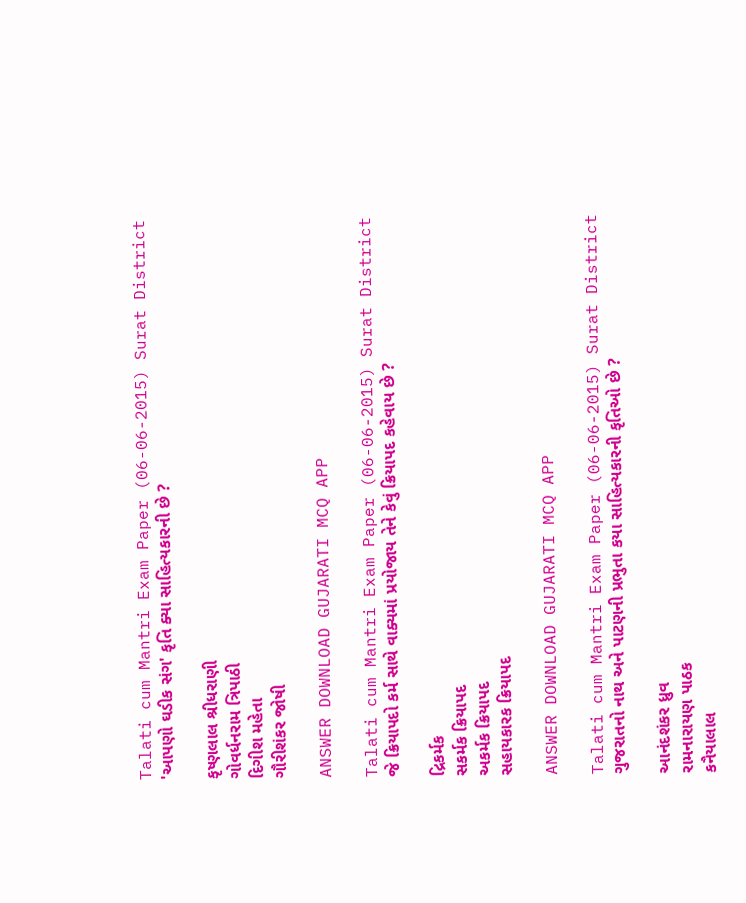Talati cum Mantri Exam Paper (06-06-2015) Surat District
'આપણો ઘડીક સંગ' કૃતિ ક્યા સાહિત્યકારની છે ?

કૃષ્ણલાલ શ્રીધરાણી
ગોવર્ધનરામ ત્રિપાઠી
દિગીશ મહેતા
ગૌરીશંકર જોષી

ANSWER DOWNLOAD GUJARATI MCQ APP

Talati cum Mantri Exam Paper (06-06-2015) Surat District
જે ક્રિયાપદો કર્મ સાથે વાક્યમાં પ્રયોજાય તેને કેવું ક્રિયાપદ કહેવાય છે ?

દ્રિકર્મક
સકર્મક ક્રિયાપદ
અકર્મક ક્રિયાપદ
સહાયકારક ક્રિયાપદ

ANSWER DOWNLOAD GUJARATI MCQ APP

Talati cum Mantri Exam Paper (06-06-2015) Surat District
ગુજરાતનો નાથ અને પાટણની પ્રભુતા કયા સાહિત્યકારની કૃતિઓ છે ?

આનંદશંકર ધ્રુવ
રામનારાયણ પાઠક
કનૈયાલાલ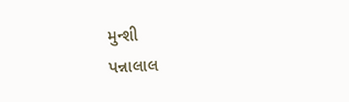મુન્શી
પન્નાલાલ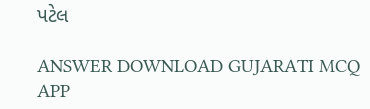પટેલ

ANSWER DOWNLOAD GUJARATI MCQ APP